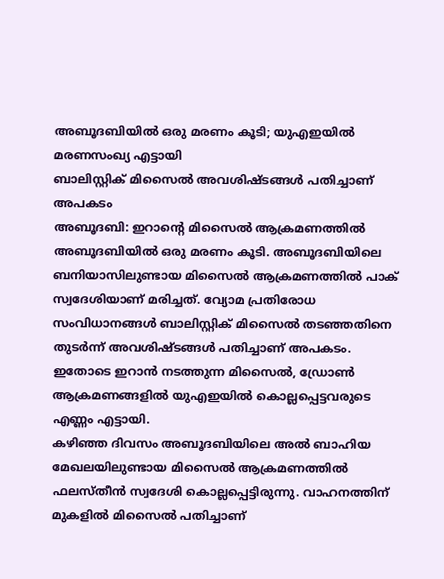അബൂദബിയിൽ ഒരു മരണം കൂടി; യുഎഇയിൽ മരണസംഖ്യ എട്ടായി
ബാലിസ്റ്റിക് മിസൈൽ അവശിഷ്ടങ്ങൾ പതിച്ചാണ് അപകടം
അബൂദബി: ഇറാന്റെ മിസൈൽ ആക്രമണത്തിൽ അബൂദബിയിൽ ഒരു മരണം കൂടി. അബൂദബിയിലെ ബനിയാസിലുണ്ടായ മിസൈൽ ആക്രമണത്തിൽ പാക് സ്വദേശിയാണ് മരിച്ചത്. വ്യോമ പ്രതിരോധ സംവിധാനങ്ങൾ ബാലിസ്റ്റിക് മിസൈൽ തടഞ്ഞതിനെ തുടർന്ന് അവശിഷ്ടങ്ങൾ പതിച്ചാണ് അപകടം. ഇതോടെ ഇറാൻ നടത്തുന്ന മിസൈൽ, ഡ്രോൺ ആക്രമണങ്ങളിൽ യുഎഇയിൽ കൊല്ലപ്പെട്ടവരുടെ എണ്ണം എട്ടായി.
കഴിഞ്ഞ ദിവസം അബൂദബിയിലെ അൽ ബാഹിയ മേഖലയിലുണ്ടായ മിസൈൽ ആക്രമണത്തിൽ ഫലസ്തീൻ സ്വദേശി കൊല്ലപ്പെട്ടിരുന്നു. വാഹനത്തിന് മുകളിൽ മിസൈൽ പതിച്ചാണ്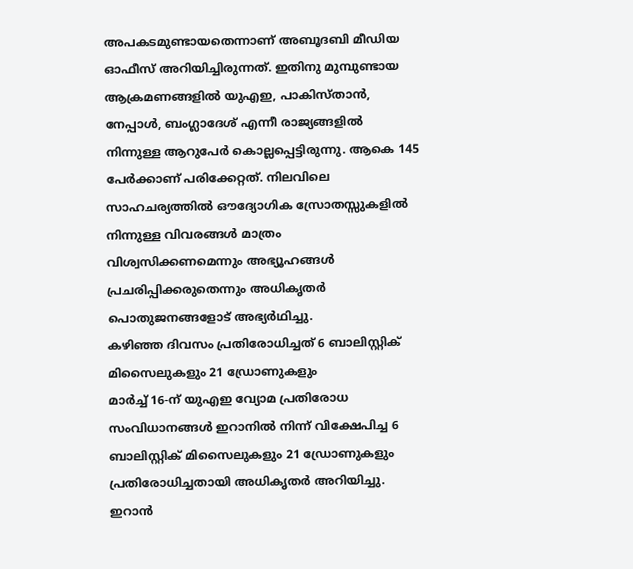അപകടമുണ്ടായതെന്നാണ് അബൂദബി മീഡിയ ഓഫീസ് അറിയിച്ചിരുന്നത്. ഇതിനു മുമ്പുണ്ടായ ആക്രമണങ്ങളിൽ യുഎഇ, പാകിസ്താൻ, നേപ്പാൾ, ബംഗ്ലാദേശ് എന്നീ രാജ്യങ്ങളിൽ നിന്നുള്ള ആറുപേർ കൊല്ലപ്പെട്ടിരുന്നു. ആകെ 145 പേർക്കാണ് പരിക്കേറ്റത്. നിലവിലെ സാഹചര്യത്തിൽ ഔദ്യോഗിക സ്രോതസ്സുകളിൽ നിന്നുള്ള വിവരങ്ങൾ മാത്രം വിശ്വസിക്കണമെന്നും അഭ്യൂഹങ്ങൾ പ്രചരിപ്പിക്കരുതെന്നും അധികൃതർ പൊതുജനങ്ങളോട് അഭ്യർഥിച്ചു.
കഴിഞ്ഞ ദിവസം പ്രതിരോധിച്ചത് 6 ബാലിസ്റ്റിക് മിസൈലുകളും 21 ഡ്രോണുകളും
മാർച്ച് 16-ന് യുഎഇ വ്യോമ പ്രതിരോധ സംവിധാനങ്ങൾ ഇറാനിൽ നിന്ന് വിക്ഷേപിച്ച 6 ബാലിസ്റ്റിക് മിസൈലുകളും 21 ഡ്രോണുകളും പ്രതിരോധിച്ചതായി അധികൃതർ അറിയിച്ചു. ഇറാൻ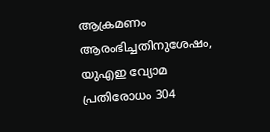ആക്രമണം ആരംഭിച്ചതിനുശേഷം, യുഎഇ വ്യോമ പ്രതിരോധം 304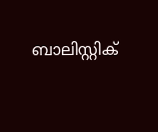ബാലിസ്റ്റിക്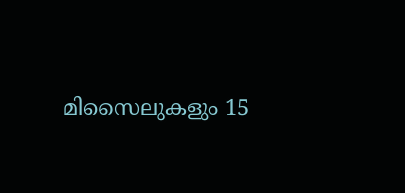മിസൈലുകളും 15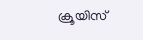ക്രൂയിസ്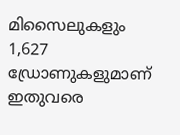മിസൈലുകളും 1,627 ഡ്രോണുകളുമാണ് ഇതുവരെ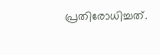പ്രതിരോധിച്ചത്.